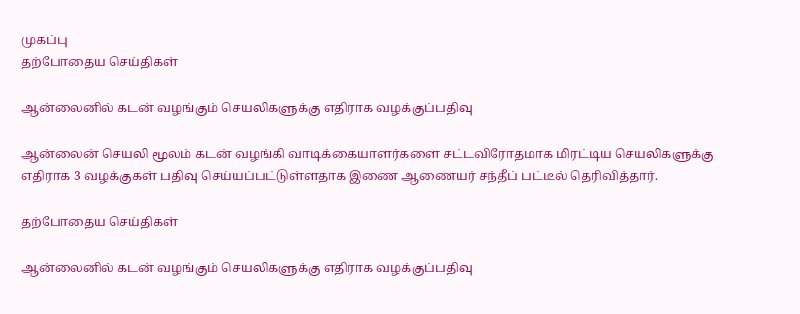முகப்பு
தற்போதைய செய்திகள்

ஆன்லைனில் கடன் வழங்கும் செயலிகளுக்கு எதிராக வழக்குப்பதிவு

ஆன்லைன் செயலி மூலம் கடன் வழங்கி வாடிக்கையாளர்களை சட்டவிரோதமாக மிரட்டிய செயலிகளுக்கு எதிராக 3 வழக்குகள் பதிவு செய்யப்பட்டுள்ளதாக இணை ஆணையர் சந்தீப் பட்டீல் தெரிவித்தார்.

தற்போதைய செய்திகள்

ஆன்லைனில் கடன் வழங்கும் செயலிகளுக்கு எதிராக வழக்குப்பதிவு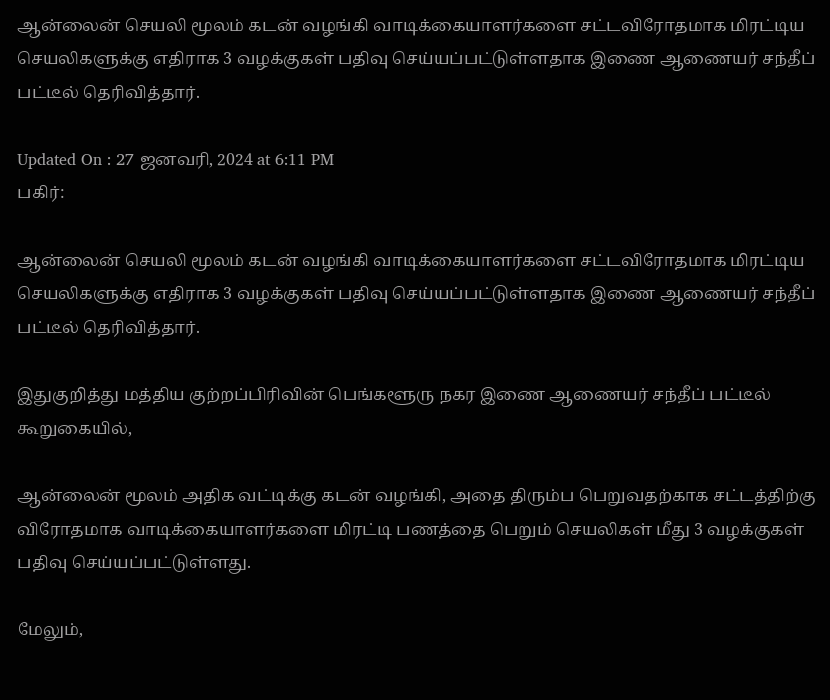ஆன்லைன் செயலி மூலம் கடன் வழங்கி வாடிக்கையாளர்களை சட்டவிரோதமாக மிரட்டிய செயலிகளுக்கு எதிராக 3 வழக்குகள் பதிவு செய்யப்பட்டுள்ளதாக இணை ஆணையர் சந்தீப் பட்டீல் தெரிவித்தார்.

Updated On : 27 ஜனவரி, 2024 at 6:11 PM
பகிர்:

ஆன்லைன் செயலி மூலம் கடன் வழங்கி வாடிக்கையாளர்களை சட்டவிரோதமாக மிரட்டிய செயலிகளுக்கு எதிராக 3 வழக்குகள் பதிவு செய்யப்பட்டுள்ளதாக இணை ஆணையர் சந்தீப் பட்டீல் தெரிவித்தார்.

இதுகுறித்து மத்திய குற்றப்பிரிவின் பெங்களூரு நகர இணை ஆணையர் சந்தீப் பட்டீல் கூறுகையில்,

ஆன்லைன் மூலம் அதிக வட்டிக்கு கடன் வழங்கி, அதை திரும்ப பெறுவதற்காக சட்டத்திற்கு விரோதமாக வாடிக்கையாளர்களை மிரட்டி பணத்தை பெறும் செயலிகள் மீது 3 வழக்குகள் பதிவு செய்யப்பட்டுள்ளது.

மேலும்,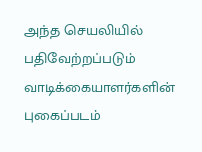அந்த செயலியில் பதிவேற்றப்படும் வாடிக்கையாளர்களின் புகைப்படம்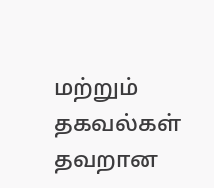மற்றும் தகவல்கள் தவறான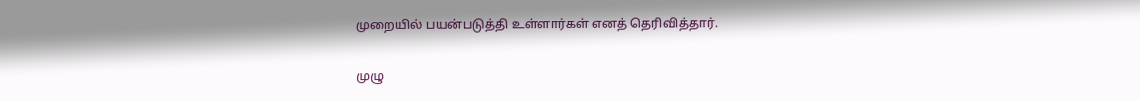முறையில் பயன்படுத்தி உள்ளார்கள் எனத் தெரிவித்தார்.

முழு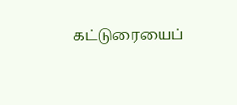கட்டுரையைப்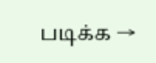படிக்க →